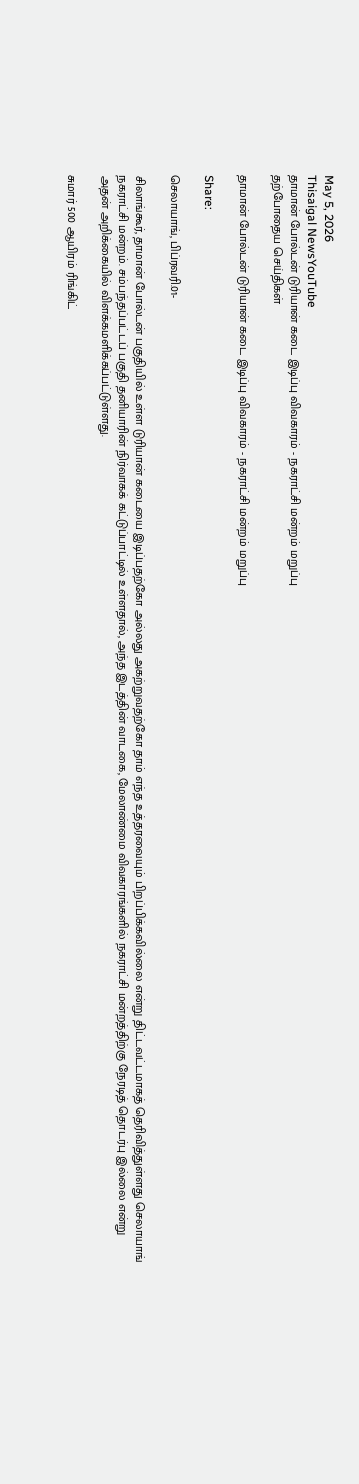May 5, 2026
Thisaigal NewsYouTube
தாமான் போல்டன் டுரியான் கடை இடிப்பு விவகாரம் - நகராட்சி மன்றம் மறுப்பு
தற்போதைய செய்திகள்

தாமான் போல்டன் டுரியான் கடை இடிப்பு விவகாரம் - நகராட்சி மன்றம் மறுப்பு

Share:

செலாயாங், பிப்ரவரி.01-

சிலாங்கூர், தாமான் போல்டன் பகுதியில் உள்ள டுரியான் கடையை இடிப்பதற்கோ அல்லது அகற்றுவதற்கோ தாம் எந்த உத்தரவையும் பிறப்பிக்கவில்லை என்று திட்டவட்டமாகத் தெரிவித்துள்ளது செலாயாங் நகராட்சி மன்றம். சம்பந்தப்பட்டப் பகுதி தனியாரின் நிர்வாகக் கட்டுப்பாட்டில் உள்ளதால், அந்த இடத்தின் வாடகை, மேலாண்மை விவகாரங்களில் நகராட்சி மன்றத்திற்கு நேரடித் தொடர்பு இல்லை என்று அதன் அறிக்கையில் விளக்கமளிக்கப்பட்டுள்ளது.

சுமார் 500 ஆயிரம் ரிங்கிட்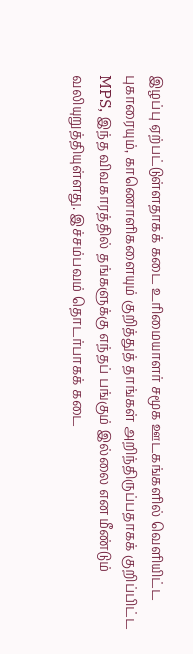இழப்பு ஏற்பட்டுள்ளதாகக் கடை உரிமையாளர் சமூக ஊடகங்களில் வெளியிட்ட புகாரையும், காணொளிகளையும் குறித்துத் தாங்கள் அறிந்திருப்பதாகக் குறிப்பிட்ட MPS, இந்த விவகாரத்தில் தங்களுக்கு எந்தப் பங்கும் இல்லை என மீண்டும் வலியுறுத்தியுள்ளது. இச்சம்பவம் தொடர்பாகக் கடை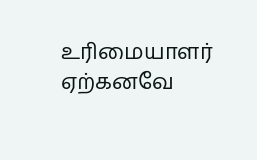உரிமையாளர் ஏற்கனவே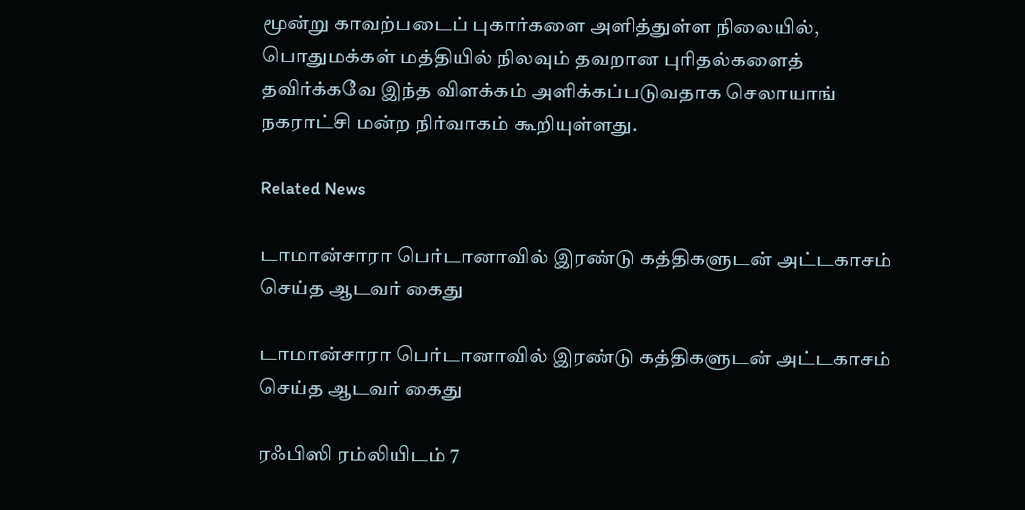மூன்று காவற்படைப் புகார்களை அளித்துள்ள நிலையில், பொதுமக்கள் மத்தியில் நிலவும் தவறான புரிதல்களைத் தவிர்க்கவே இந்த விளக்கம் அளிக்கப்படுவதாக செலாயாங் நகராட்சி மன்ற நிர்வாகம் கூறியுள்ளது.

Related News

டாமான்சாரா பெர்டானாவில் இரண்டு கத்திகளுடன் அட்டகாசம் செய்த ஆடவர் கைது

டாமான்சாரா பெர்டானாவில் இரண்டு கத்திகளுடன் அட்டகாசம் செய்த ஆடவர் கைது

ரஃபிஸி ரம்லியிடம் 7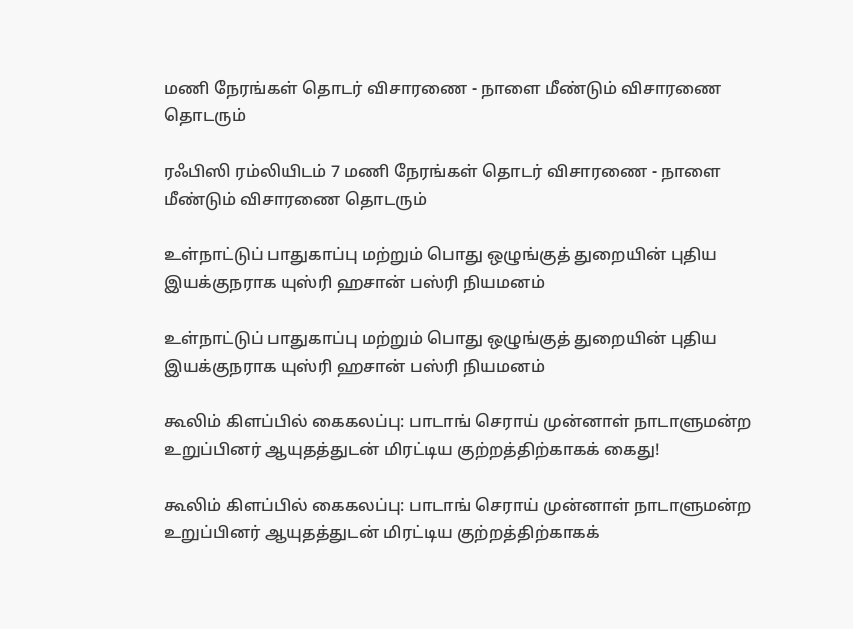மணி நேரங்கள் தொடர் விசாரணை - நாளை மீண்டும் விசாரணை தொடரும்

ரஃபிஸி ரம்லியிடம் 7 மணி நேரங்கள் தொடர் விசாரணை - நாளை மீண்டும் விசாரணை தொடரும்

உள்நாட்டுப் பாதுகாப்பு மற்றும் பொது ஒழுங்குத் துறையின் புதிய இயக்குநராக யுஸ்ரி ஹசான் பஸ்ரி நியமனம்

உள்நாட்டுப் பாதுகாப்பு மற்றும் பொது ஒழுங்குத் துறையின் புதிய இயக்குநராக யுஸ்ரி ஹசான் பஸ்ரி நியமனம்

கூலிம் கிளப்பில் கைகலப்பு: பாடாங் செராய் முன்னாள் நாடாளுமன்ற உறுப்பினர் ஆயுதத்துடன் மிரட்டிய குற்றத்திற்காகக் கைது!

கூலிம் கிளப்பில் கைகலப்பு: பாடாங் செராய் முன்னாள் நாடாளுமன்ற உறுப்பினர் ஆயுதத்துடன் மிரட்டிய குற்றத்திற்காகக்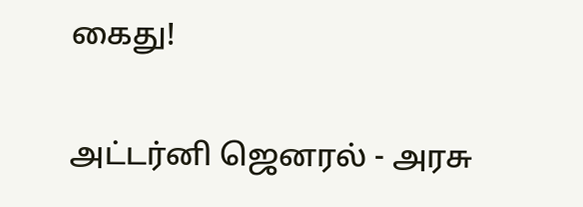கைது!

அட்டர்னி ஜெனரல் - அரசு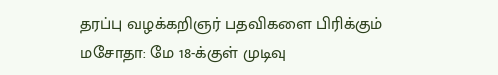தரப்பு வழக்கறிஞர் பதவிகளை பிரிக்கும் மசோதா: மே 18-க்குள் முடிவு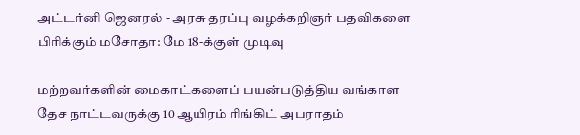அட்டர்னி ஜெனரல் - அரசு தரப்பு வழக்கறிஞர் பதவிகளை பிரிக்கும் மசோதா: மே 18-க்குள் முடிவு

மற்றவர்களின் மைகாட்களைப் பயன்படுத்திய வங்காள தேச நாட்டவருக்கு 10 ஆயிரம் ரிங்கிட் அபராதம்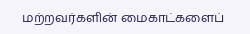மற்றவர்களின் மைகாட்களைப்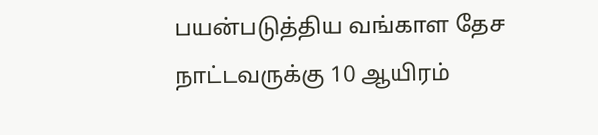பயன்படுத்திய வங்காள தேச நாட்டவருக்கு 10 ஆயிரம்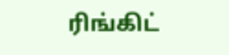ரிங்கிட்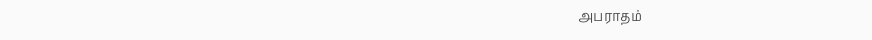அபராதம்